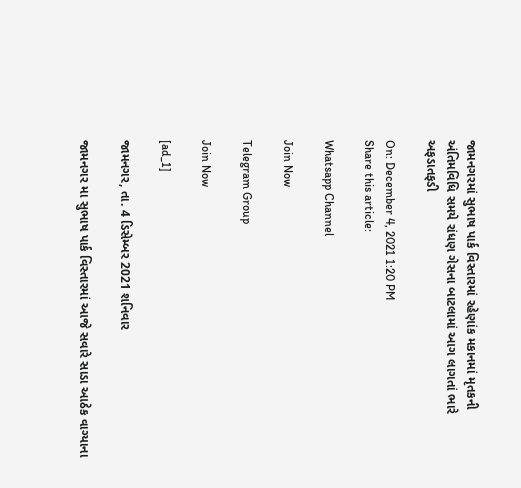જામનગરમાં સુભાષ પાર્ક વિસ્તારમાં રહેણાંક મકાનમાં મૃતકની અંતિમવિધિ સમયે રાંધણ ગેસના બાટલામાં આગ લાગતાં ભારે અફડાતફડી

On: December 4, 2021 1:20 PM
Share this article:

Whatsapp Channel

Join Now

Telegram Group

Join Now

[ad_1]

જામનગર, તા. 4 ડિસેમ્બર 2021 શનિવાર

જામનગર મા સુભાષ પાર્ક વિસ્તારમાં આજે સવારે સાડા આઠેક વાગ્યાના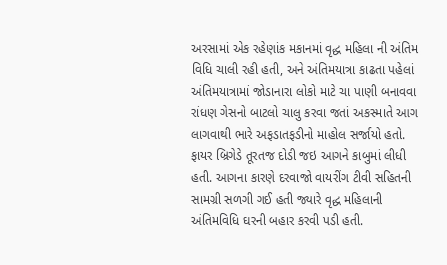અરસામાં એક રહેણાંક મકાનમાં વૃદ્ધ મહિલા ની અંતિમ વિધિ ચાલી રહી હતી, અને અંતિમયાત્રા કાઢતા પહેલાં અંતિમયાત્રામાં જોડાનારા લોકો માટે ચા પાણી બનાવવા રાંધણ ગેસનો બાટલો ચાલુ કરવા જતાં અકસ્માતે આગ લાગવાથી ભારે અફડાતફડીનો માહોલ સર્જાયો હતો. ફાયર બ્રિગેડે તૂરતજ દોડી જઇ આગને કાબુમાં લીધી હતી. આગના કારણે દરવાજો વાયરીંગ ટીવી સહિતની સામગ્રી સળગી ગઈ હતી જ્યારે વૃદ્ધ મહિલાની અંતિમવિધિ ઘરની બહાર કરવી પડી હતી.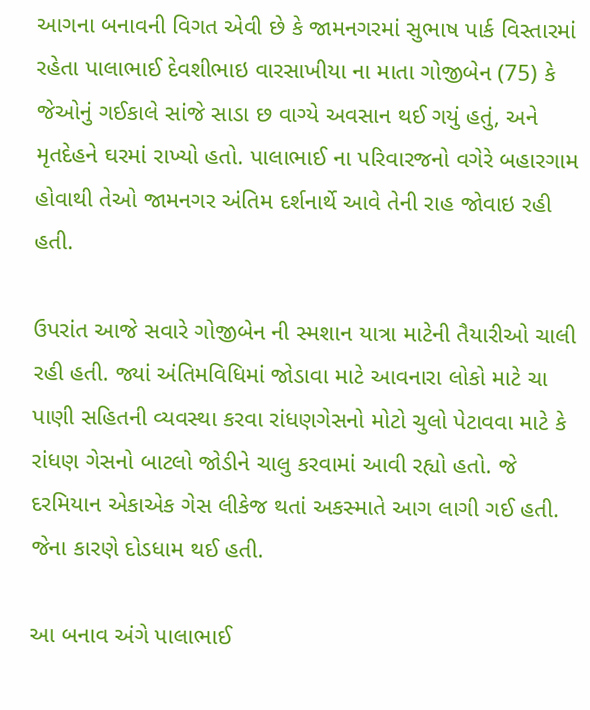આગના બનાવની વિગત એવી છે કે જામનગરમાં સુભાષ પાર્ક વિસ્તારમાં રહેતા પાલાભાઈ દેવશીભાઇ વારસાખીયા ના માતા ગોજીબેન (75) કે જેઓનું ગઈકાલે સાંજે સાડા છ વાગ્યે અવસાન થઈ ગયું હતું, અને મૃતદેહને ઘરમાં રાખ્યો હતો. પાલાભાઈ ના પરિવારજનો વગેરે બહારગામ હોવાથી તેઓ જામનગર અંતિમ દર્શનાર્થે આવે તેની રાહ જોવાઇ રહી હતી.

ઉપરાંત આજે સવારે ગોજીબેન ની સ્મશાન યાત્રા માટેની તૈયારીઓ ચાલી રહી હતી. જ્યાં અંતિમવિધિમાં જોડાવા માટે આવનારા લોકો માટે ચા પાણી સહિતની વ્યવસ્થા કરવા રાંધણગેસનો મોટો ચુલો પેટાવવા માટે કે રાંધણ ગેસનો બાટલો જોડીને ચાલુ કરવામાં આવી રહ્યો હતો. જે દરમિયાન એકાએક ગેસ લીકેજ થતાં અકસ્માતે આગ લાગી ગઈ હતી. જેના કારણે દોડધામ થઈ હતી.

આ બનાવ અંગે પાલાભાઈ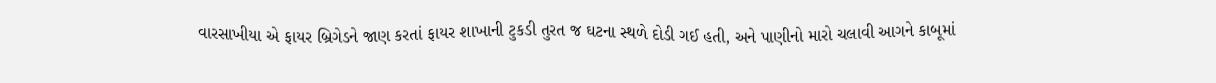વારસાખીયા એ ફાયર બ્રિગેડને જાણ કરતાં ફાયર શાખાની ટુકડી તુરત જ ઘટના સ્થળે દોડી ગઈ હતી, અને પાણીનો મારો ચલાવી આગને કાબૂમાં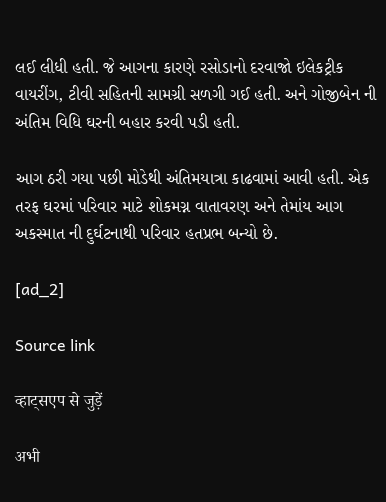લઈ લીધી હતી. જે આગના કારણે રસોડાનો દરવાજો ઇલેકટ્રીક વાયરીંગ, ટીવી સહિતની સામગ્રી સળગી ગઈ હતી. અને ગોજીબેન ની અંતિમ વિધિ ઘરની બહાર કરવી પડી હતી.

આગ ઠરી ગયા પછી મોડેથી અંતિમયાત્રા કાઢવામાં આવી હતી. એક તરફ ઘરમાં પરિવાર માટે શોકમગ્ન વાતાવરણ અને તેમાંય આગ અકસ્માત ની દુર્ઘટનાથી પરિવાર હતપ્રભ બન્યો છે.

[ad_2]

Source link

व्हाट्सएप से जुड़ें

अभी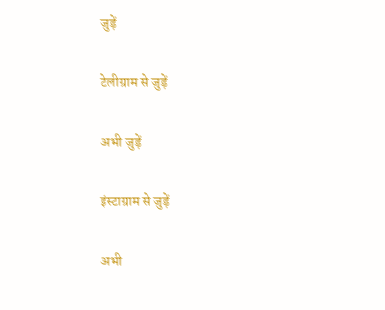जुड़ें

टेलीग्राम से जुड़ें

अभी जुड़ें

इंस्टाग्राम से जुड़ें

अभी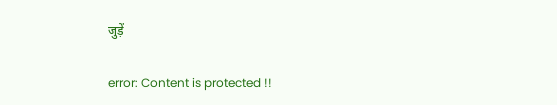जुड़ें

error: Content is protected !!